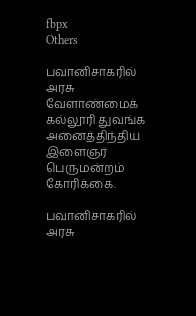fbpx
Others

பவானிசாகரில் அரசு வேளாண்மைக் கல்லூரி துவங்க அனைத்திந்திய இளைஞர் பெருமன்றம் கோரிக்கை.

பவானிசாகரில் அரசு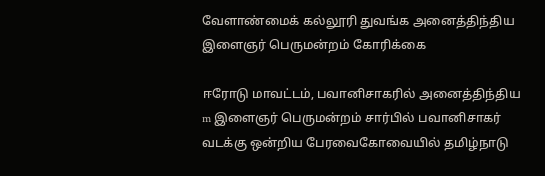வேளாண்மைக் கல்லூரி துவங்க அனைத்திந்திய இளைஞர் பெருமன்றம் கோரிக்கை

ஈரோடு மாவட்டம், பவானிசாகரில் அனைத்திந்திய m இளைஞர் பெருமன்றம் சார்பில் பவானிசாகர் வடக்கு ஒன்றிய பேரவைகோவையில் தமிழ்நாடு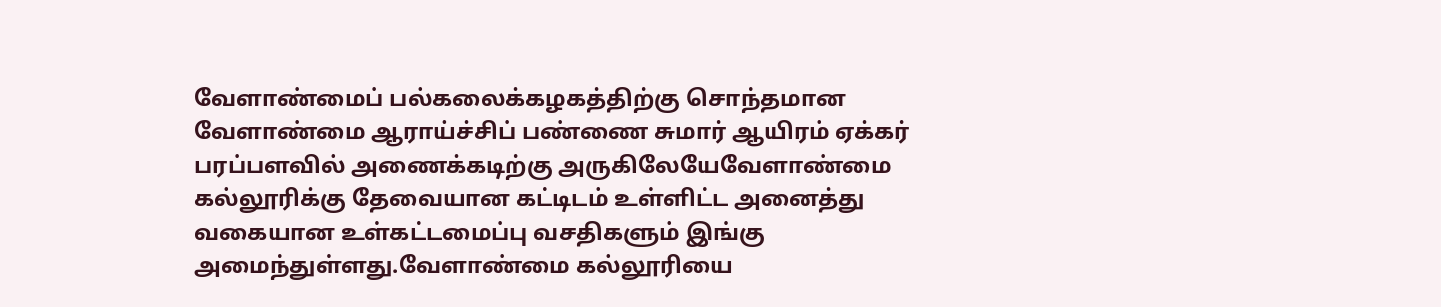வேளாண்மைப் பல்கலைக்கழகத்திற்கு சொந்தமான வேளாண்மை ஆராய்ச்சிப் பண்ணை சுமார் ஆயிரம் ஏக்கர் பரப்பளவில் அணைக்கடிற்கு அருகிலேயேவேளாண்மை கல்லூரிக்கு தேவையான கட்டிடம் உள்ளிட்ட அனைத்து வகையான உள்கட்டமைப்பு வசதிகளும் இங்கு அமைந்துள்ளது.வேளாண்மை கல்லூரியை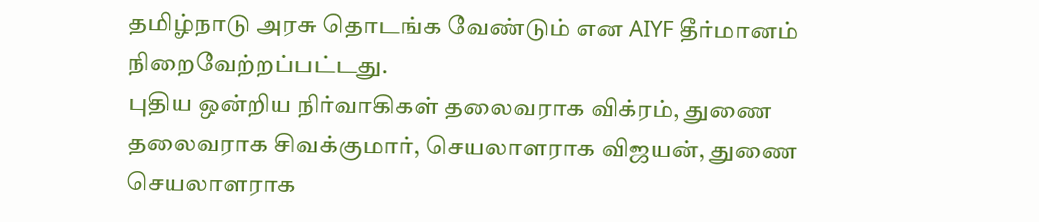தமிழ்நாடு அரசு தொடங்க வேண்டும் என AIYF தீர்மானம் நிறைவேற்றப்பட்டது.
புதிய ஒன்றிய நிர்வாகிகள் தலைவராக விக்ரம், துணை தலைவராக சிவக்குமார், செயலாளராக விஜயன், துணை செயலாளராக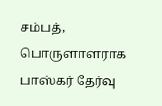சம்பத், பொருளாளராக பாஸ்கர் தேர்வு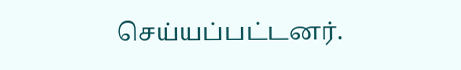செய்யப்பட்டனர்.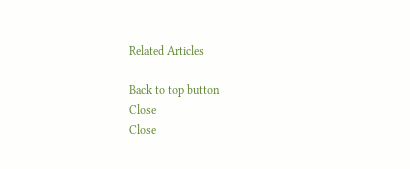Related Articles

Back to top button
Close
Close